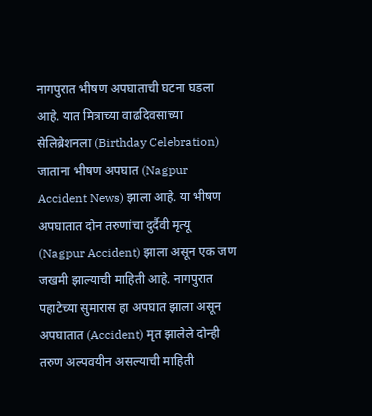नागपुरात भीषण अपघाताची घटना घडला आहे. यात मित्राच्या वाढदिवसाच्या सेलिब्रेशनला (Birthday Celebration) जाताना भीषण अपघात (Nagpur Accident News) झाला आहे. या भीषण अपघातात दोन तरुणांचा दुर्दैवी मृत्यू (Nagpur Accident) झाला असून एक जण जखमी झाल्याची माहिती आहे. नागपुरात पहाटेच्या सुमारास हा अपघात झाला असून अपघातात (Accident) मृत झालेले दोन्ही तरुण अल्पवयीन असल्याची माहिती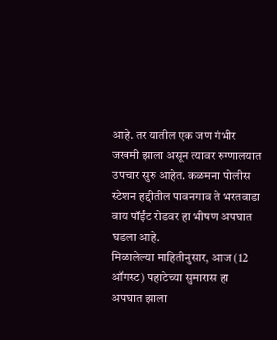आहे. तर यातील एक जण गंभीर जखमी झाला असून त्यावर रुग्णालयात उपचार सुरु आहेत. कळमना पोलीस स्टेशन हद्दीतील पावनगाव ते भरतवाडा वाय पॉईंट रोडवर हा भीषण अपघात घडला आहे.
मिळालेल्या माहितीनुसार, आज (12 ऑगस्ट) पहाटेच्या सुमारास हा अपघात झाला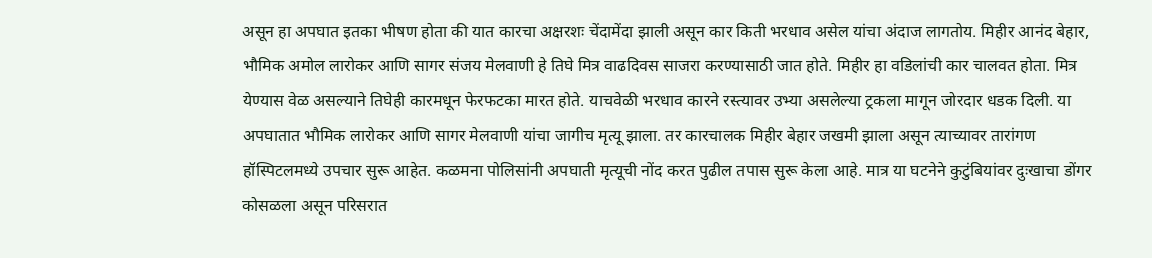असून हा अपघात इतका भीषण होता की यात कारचा अक्षरशः चेंदामेंदा झाली असून कार किती भरधाव असेल यांचा अंदाज लागतोय. मिहीर आनंद बेहार, भौमिक अमोल लारोकर आणि सागर संजय मेलवाणी हे तिघे मित्र वाढदिवस साजरा करण्यासाठी जात होते. मिहीर हा वडिलांची कार चालवत होता. मित्र येण्यास वेळ असल्याने तिघेही कारमधून फेरफटका मारत होते. याचवेळी भरधाव कारने रस्त्यावर उभ्या असलेल्या ट्रकला मागून जोरदार धडक दिली. या अपघातात भौमिक लारोकर आणि सागर मेलवाणी यांचा जागीच मृत्यू झाला. तर कारचालक मिहीर बेहार जखमी झाला असून त्याच्यावर तारांगण हॉस्पिटलमध्ये उपचार सुरू आहेत. कळमना पोलिसांनी अपघाती मृत्यूची नोंद करत पुढील तपास सुरू केला आहे. मात्र या घटनेने कुटुंबियांवर दुःखाचा डोंगर कोसळला असून परिसरात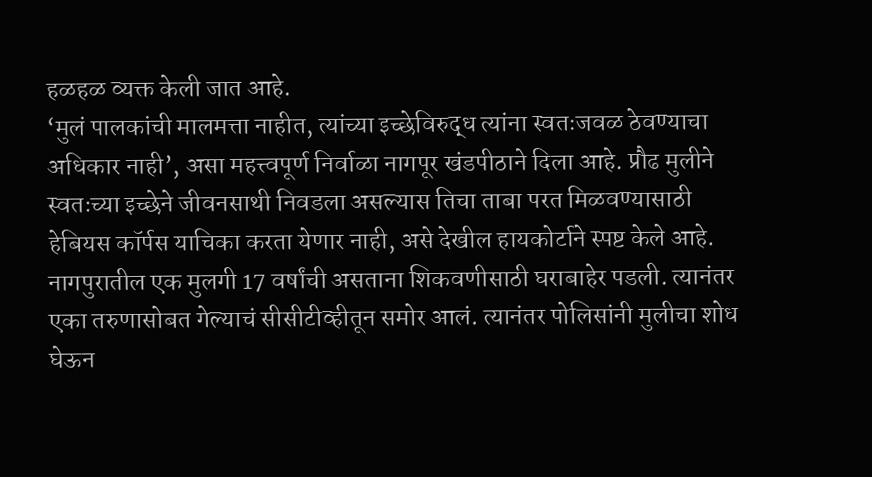हळहळ व्यक्त केली जात आहे.
‘मुलं पालकांची मालमत्ता नाहीत, त्यांच्या इच्छेविरुद्ध त्यांना स्वतःजवळ ठेवण्याचा अधिकार नाही’, असा महत्त्वपूर्ण निर्वाळा नागपूर खंडपीठाने दिला आहे. प्रौढ मुलीने स्वतःच्या इच्छेने जीवनसाथी निवडला असल्यास तिचा ताबा परत मिळवण्यासाठी हेबियस कॉर्पस याचिका करता येणार नाही, असे देखील हायकोर्टाने स्पष्ट केले आहे. नागपुरातील एक मुलगी 17 वर्षांची असताना शिकवणीसाठी घराबाहेर पडली. त्यानंतर एका तरुणासोबत गेल्याचं सीसीटीव्हीतून समोर आलं. त्यानंतर पोलिसांनी मुलीचा शोध घेऊन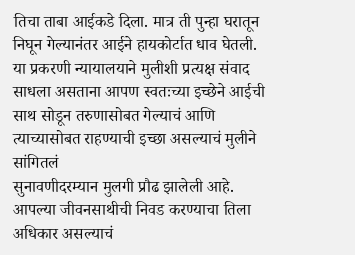तिचा ताबा आईकडे दिला. मात्र ती पुन्हा घरातून निघून गेल्यानंतर आईने हायकोर्टात धाव घेतली. या प्रकरणी न्यायालयाने मुलीशी प्रत्यक्ष संवाद साधला असताना आपण स्वतःच्या इच्छेने आईची साथ सोडून तरुणासोबत गेल्याचं आणि त्याच्यासोबत राहण्याची इच्छा असल्याचं मुलीने सांगितलं
सुनावणीदरम्यान मुलगी प्रौढ झालेली आहे. आपल्या जीवनसाथीची निवड करण्याचा तिला अधिकार असल्याचं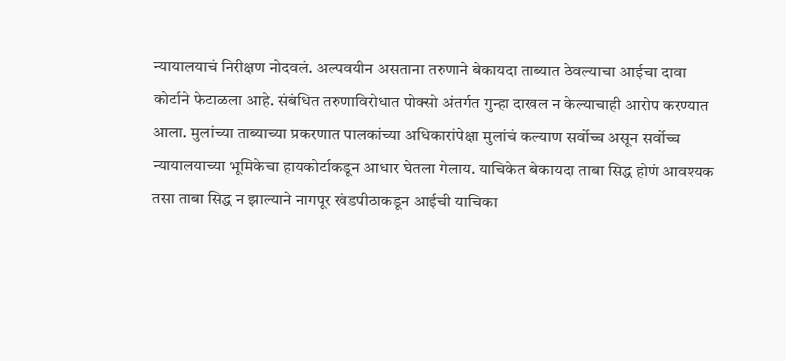न्यायालयाचं निरीक्षण नोदवलं. अल्पवयीन असताना तरुणाने बेकायदा ताब्यात ठेवल्याचा आईचा दावा कोर्टाने फेटाळला आहे. संबंधित तरुणाविरोधात पोक्सो अंतर्गत गुन्हा दाखल न केल्याचाही आरोप करण्यात आला. मुलांच्या ताब्याच्या प्रकरणात पालकांच्या अधिकारांपेक्षा मुलांचं कल्याण सर्वोच्च असून सर्वोच्च न्यायालयाच्या भूमिकेचा हायकोर्टाकडून आधार घेतला गेलाय. याचिकेत बेकायदा ताबा सिद्ध होणं आवश्यक तसा ताबा सिद्ध न झाल्याने नागपूर खंडपीठाकडून आईची याचिका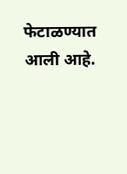फेटाळण्यात आली आहे.